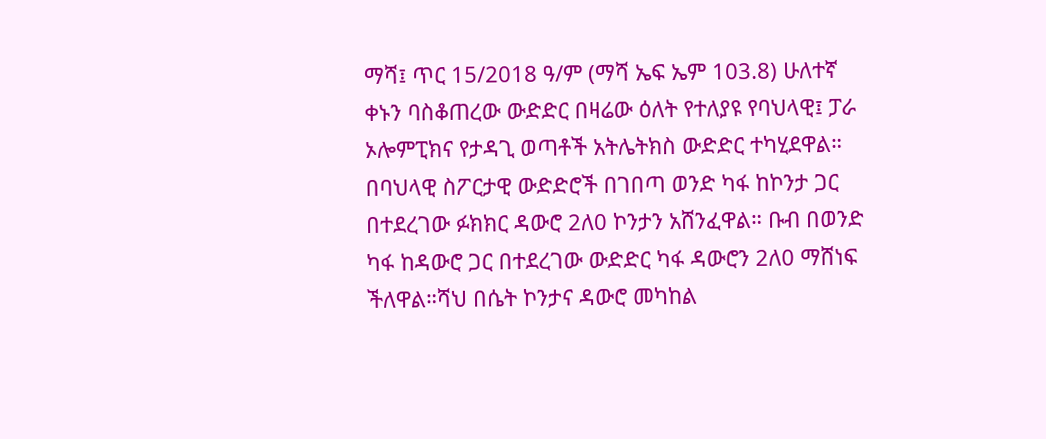ማሻ፤ ጥር 15/2018 ዓ/ም (ማሻ ኤፍ ኤም 103.8) ሁለተኛ ቀኑን ባስቆጠረው ውድድር በዛሬው ዕለት የተለያዩ የባህላዊ፤ ፓራ ኦሎምፒክና የታዳጊ ወጣቶች አትሌትክስ ውድድር ተካሂደዋል።
በባህላዊ ስፖርታዊ ውድድሮች በገበጣ ወንድ ካፋ ከኮንታ ጋር በተደረገው ፉክክር ዳውሮ 2ለ0 ኮንታን አሸንፈዋል። ቡብ በወንድ ካፋ ከዳውሮ ጋር በተደረገው ውድድር ካፋ ዳውሮን 2ለ0 ማሸነፍ ችለዋል።ሻህ በሴት ኮንታና ዳውሮ መካከል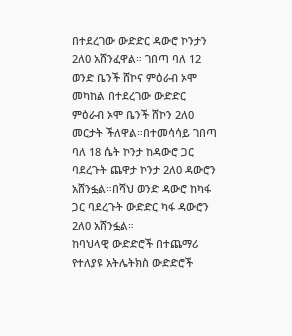በተደረገው ውድድር ዳውሮ ኮንታን 2ለ0 አሸንፈዋል። ገበጣ ባለ 12 ወንድ ቤንች ሸኮና ምዕራብ ኦሞ መካከል በተደረገው ውድድር ምዕራብ ኦሞ ቤንች ሸኮን 2ለ0 መርታት ችለዋል።በተመሳሳይ ገበጣ ባለ 18 ሴት ኮንታ ከዳውሮ ጋር ባደረጉት ጨዋታ ኮንታ 2ለ0 ዳውሮን አሸንፏል።በሻህ ወንድ ዳውሮ ከካፋ ጋር ባደረጉት ውድድር ካፋ ዳውሮን 2ለ0 አሸንፏል።
ከባህላዊ ውድድሮች በተጨማሪ የተለያዩ አትሌትክስ ውድድሮች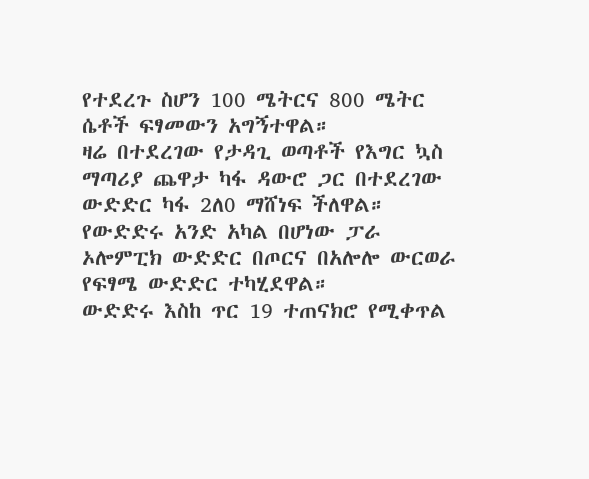የተደረጉ ስሆን 100 ሜትርና 800 ሜትር ሴቶች ፍፃመውን አግኝተዋል።
ዛሬ በተደረገው የታዳጊ ወጣቶች የእግር ኳስ ማጣሪያ ጨዋታ ካፋ ዳውሮ ጋር በተደረገው ውድድር ካፋ 2ለ0 ማሸነፍ ችለዋል።
የውድድሩ አንድ አካል በሆነው ፓራ ኦሎምፒክ ውድድር በጦርና በአሎሎ ውርወራ የፍፃሜ ውድድር ተካሂደዋል።
ውድድሩ እስከ ጥር 19 ተጠናክሮ የሚቀጥል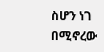ስሆን ነገ በሚኖረው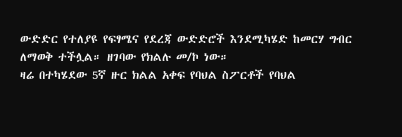ውድድር የተለያዩ የፍፃሜና የደረጃ ውድድሮች እንደሚካሄድ ከመርሃ ግብር ለማወቅ ተችሏል። ዘገባው የክልሉ መ/ኮ ነው።
ዛሬ በተካሄደው 5ኛ ዙር ክልል አቀፍ የባህል ስፖርቶች የባህል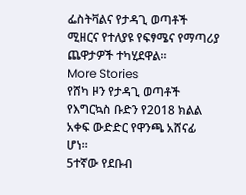ፌስትቫልና የታዳጊ ወጣቶች ሚዘርና የተለያዩ የፍፃሜና የማጣሪያ ጨዋታዎች ተካሂደዋል።
More Stories
የሸካ ዞን የታዳጊ ወጣቶች የእግርኳስ ቡድን የ2018 ክልል አቀፍ ውድድር የዋንጫ አሸናፊ ሆነ።
5ተኛው የደቡብ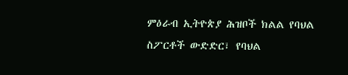ምዕራብ ኢትዮጵያ ሕዝቦች ክልል የባህል ስፖርቶች ውድድር፣ የባህል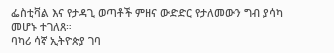ፌስቲቫል እና የታዳጊ ወጣቶች ምዘና ውድድር የታለመውን ግብ ያሳካ መሆኑ ተገለጸ።
ባካሪ ሳኛ ኢትዮጵያ ገባ